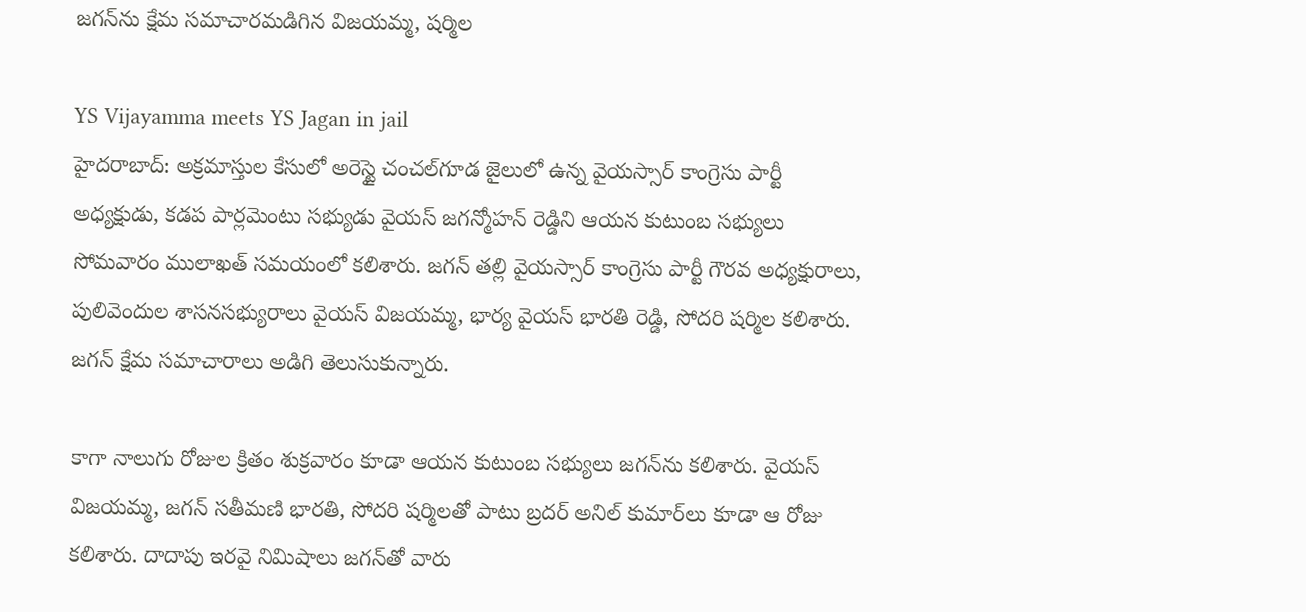జగన్‌ను క్షేమ సమాచారమడిగిన విజయమ్మ, షర్మిల

YS Vijayamma meets YS Jagan in jail
హైదరాబాద్: అక్రమాస్తుల కేసులో అరెస్టై చంచల్‌గూడ జైలులో ఉన్న వైయస్సార్ కాంగ్రెసు పార్టీ అధ్యక్షుడు, కడప పార్లమెంటు సభ్యుడు వైయస్ జగన్మోహన్ రెడ్డిని ఆయన కుటుంబ సభ్యులు సోమవారం ములాఖత్ సమయంలో కలిశారు. జగన్ తల్లి వైయస్సార్ కాంగ్రెసు పార్టీ గౌరవ అధ్యక్షురాలు, పులివెందుల శాసనసభ్యురాలు వైయస్ విజయమ్మ, భార్య వైయస్ భారతి రెడ్డి, సోదరి షర్మిల కలిశారు. జగన్ క్షేమ సమాచారాలు అడిగి తెలుసుకున్నారు.

కాగా నాలుగు రోజుల క్రితం శుక్రవారం కూడా ఆయన కుటుంబ సభ్యులు జగన్‌ను కలిశారు. వైయస్ విజయమ్మ, జగన్ సతీమణి భారతి, సోదరి షర్మిలతో పాటు బ్రదర్ అనిల్ కుమార్‌లు కూడా ఆ రోజు కలిశారు. దాదాపు ఇరవై నిమిషాలు జగన్‌తో వారు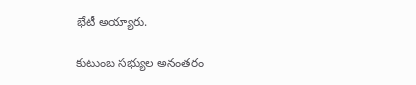భేటీ అయ్యారు.

కుటుంబ సభ్యుల అనంతరం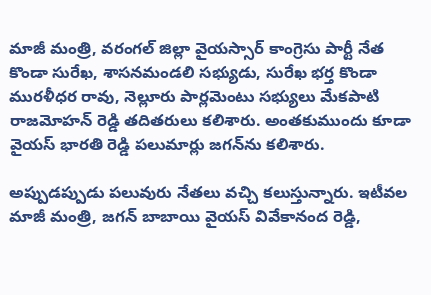మాజీ మంత్రి, వరంగల్ జిల్లా వైయస్సార్ కాంగ్రెసు పార్టీ నేత కొండా సురేఖ, శాసనమండలి సభ్యుడు, సురేఖ భర్త కొండా మురళీధర రావు, నెల్లూరు పార్లమెంటు సభ్యులు మేకపాటి రాజమోహన్ రెడ్డి తదితరులు కలిశారు. అంతకుముందు కూడా వైయస్ భారతి రెడ్డి పలుమార్లు జగన్‌ను కలిశారు.

అప్పుడప్పుడు పలువురు నేతలు వచ్చి కలుస్తున్నారు. ఇటీవల మాజీ మంత్రి, జగన్ బాబాయి వైయస్ వివేకానంద రెడ్డి,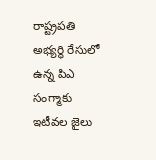రాష్ట్రపతి అభ్యర్థి రేసులో ఉన్న పిఎ సంగ్మాకు ఇటీవల జైలు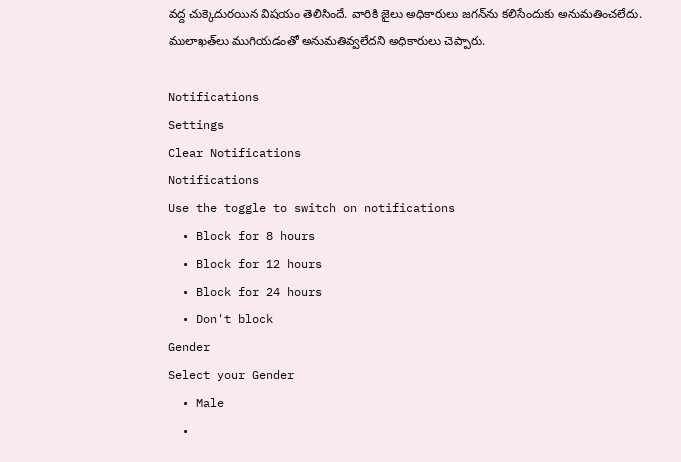వద్ద చుక్కెదురయిన విషయం తెలిసిందే. వారికి జైలు అధికారులు జగన్‌ను కలిసేందుకు అనుమతించలేదు. ములాఖత్‌లు ముగియడంతో అనుమతివ్వలేదని అధికారులు చెప్పారు.

Notifications
Settings
Clear Notifications
Notifications
Use the toggle to switch on notifications
  • Block for 8 hours
  • Block for 12 hours
  • Block for 24 hours
  • Don't block
Gender
Select your Gender
  • Male
  •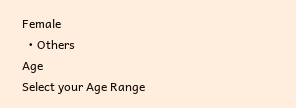Female
  • Others
Age
Select your Age Range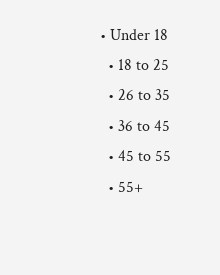• Under 18
  • 18 to 25
  • 26 to 35
  • 36 to 45
  • 45 to 55
  • 55+